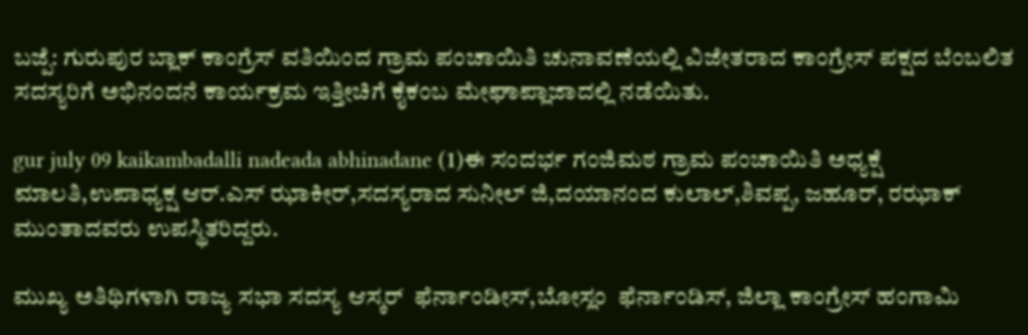ಬಜ್ಪೆ: ಗುರುಪುರ ಬ್ಲಾಕ್ ಕಾಂಗ್ರೆಸ್ ವತಿಯಿಂದ ಗ್ರಾಮ ಪಂಚಾಯಿತಿ ಚುನಾವಣೆಯಲ್ಲಿ ವಿಜೇತರಾದ ಕಾಂಗ್ರೇಸ್ ಪಕ್ಷದ ಬೆಂಬಲಿತ ಸದಸ್ಯರಿಗೆ ಅಭಿನಂದನೆ ಕಾರ್ಯಕ್ರಮ ಇತ್ತೀಚಿಗೆ ಕೈಕಂಬ ಮೇಘಾಪ್ಲಾಜಾದಲ್ಲಿ ನಡೆಯಿತು.

gur july 09 kaikambadalli nadeada abhinadane (1)ಈ ಸಂದರ್ಭ ಗಂಜಿಮಠ ಗ್ರಾಮ ಪಂಚಾಯಿತಿ ಅಧ್ಯಕ್ಷೆ ಮಾಲತಿ,ಉಪಾಧ್ಯಕ್ಷ ಆರ್.ಎಸ್ ಝಾಕೀರ್,ಸದಸ್ಯರಾದ ಸುನೀಲ್ ಜಿ,ದಯಾನಂದ ಕುಲಾಲ್,ಶಿವಪ್ಪ, ಜಹೂರ್, ರಝಾಕ್ ಮುಂತಾದವರು ಉಪಸ್ಥಿತರಿದ್ದರು.

ಮುಖ್ಯ ಅತಿಥಿಗಳಾಗಿ ರಾಜ್ಯ ಸಭಾ ಸದಸ್ಯ ಆಸ್ಕರ್  ಫೆರ್ನಾಂಡೀಸ್,ಬೋಸ್ಲಂ  ಫೆರ್ನಾಂಡಿಸ್, ಜಿಲ್ಲಾ ಕಾಂಗ್ರೇಸ್ ಹಂಗಾಮಿ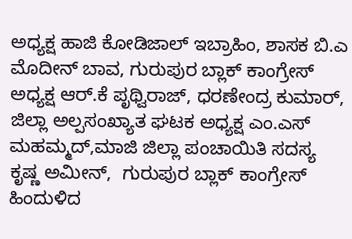ಅಧ್ಯಕ್ಷ ಹಾಜಿ ಕೋಡಿಜಾಲ್ ಇಬ್ರಾಹಿಂ, ಶಾಸಕ ಬಿ.ಎ ಮೊದೀನ್ ಬಾವ, ಗುರುಪುರ ಬ್ಲಾಕ್ ಕಾಂಗ್ರೇಸ್ ಅಧ್ಯಕ್ಷ ಆರ್.ಕೆ ಪೃಥ್ವಿರಾಜ್, ಧರಣೇಂದ್ರ ಕುಮಾರ್, ಜಿಲ್ಲಾ ಅಲ್ಪಸಂಖ್ಯಾತ ಘಟಕ ಅಧ್ಯಕ್ಷ ಎಂ.ಎಸ್ ಮಹಮ್ಮದ್,ಮಾಜಿ ಜಿಲ್ಲಾ ಪಂಚಾಯಿತಿ ಸದಸ್ಯ ಕೃಷ್ಣ ಅಮೀನ್,  ಗುರುಪುರ ಬ್ಲಾಕ್ ಕಾಂಗ್ರೇಸ್ ಹಿಂದುಳಿದ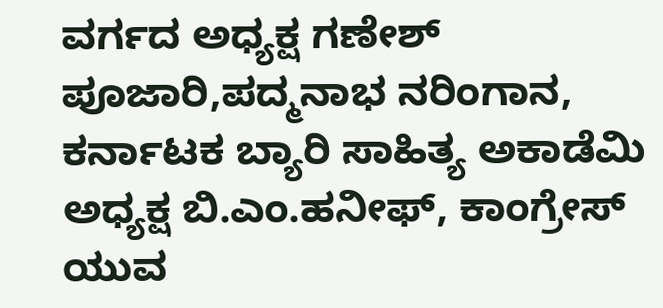ವರ್ಗದ ಅಧ್ಯಕ್ಷ ಗಣೇಶ್ ಪೂಜಾರಿ,ಪದ್ಮನಾಭ ನರಿಂಗಾನ, ಕರ್ನಾಟಕ ಬ್ಯಾರಿ ಸಾಹಿತ್ಯ ಅಕಾಡೆಮಿ ಅಧ್ಯಕ್ಷ ಬಿ.ಎಂ.ಹನೀಫ್, ಕಾಂಗ್ರೇಸ್ ಯುವ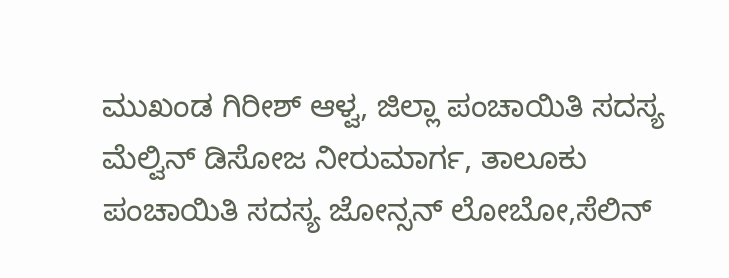ಮುಖಂಡ ಗಿರೀಶ್ ಆಳ್ವ, ಜಿಲ್ಲಾ ಪಂಚಾಯಿತಿ ಸದಸ್ಯ ಮೆಲ್ವಿನ್ ಡಿಸೋಜ ನೀರುಮಾರ್ಗ, ತಾಲೂಕು ಪಂಚಾಯಿತಿ ಸದಸ್ಯ ಜೋನ್ಸನ್ ಲೋಬೋ,ಸೆಲಿನ್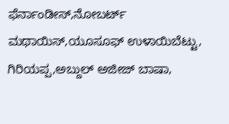ಫೆರ್ನಾಂಡೀಸ್,ನೋಬರ್ಟ್ ಮಥಾಯಿಸ್,ಯೂಸೂಫ್ ಉಳಾಯಿಬೆಟ್ಟು, ಗಿರಿಯಪ್ಪ,ಅಬ್ದುಲ್ ಅಜೀಜ್ ಬಾಷಾ,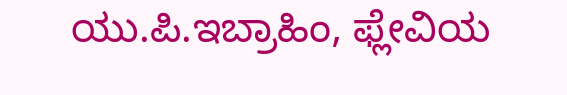ಯು.ಪಿ.ಇಬ್ರಾಹಿಂ, ಫ್ಲೇವಿಯ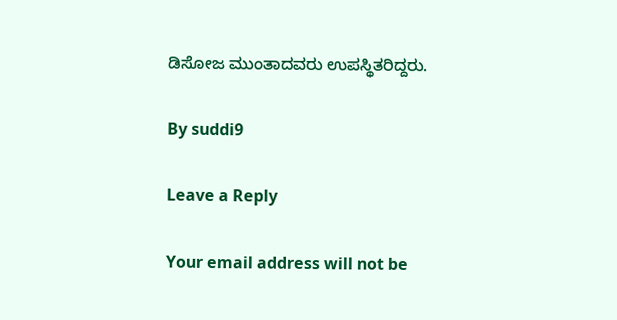ಡಿಸೋಜ ಮುಂತಾದವರು ಉಪಸ್ಥಿತರಿದ್ದರು.

By suddi9

Leave a Reply

Your email address will not be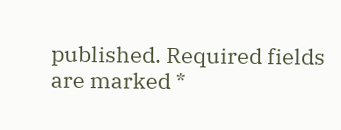published. Required fields are marked *